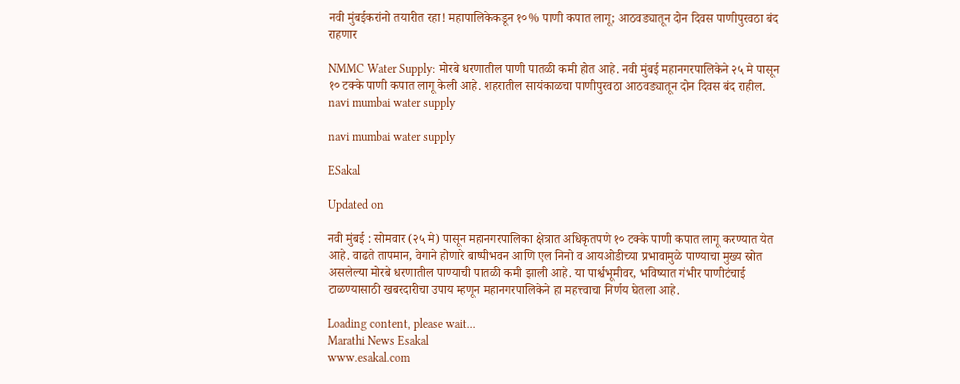नवी मुंबईकरांनो तयारीत रहा! महापालिकेकडून १०% पाणी कपात लागू; आठवड्यातून दोन दिवस पाणीपुरवठा बंद राहणार

NMMC Water Supply: मोरबे धरणातील पाणी पातळी कमी होत आहे. नवी मुंबई महानगरपालिकेने २५ मे पासून १० टक्के पाणी कपात लागू केली आहे. शहरातील सायंकाळचा पाणीपुरवठा आठवड्यातून दोन दिवस बंद राहील.
navi mumbai water supply

navi mumbai water supply

ESakal

Updated on

नवी मुंबई : सोमवार (२५ मे) पासून महानगरपालिका क्षेत्रात अधिकृतपणे १० टक्के पाणी कपात लागू करण्यात येत आहे. वाढते तापमान, वेगाने होणारे बाष्पीभवन आणि एल निनो व आयओडीच्या प्रभावामुळे पाण्याचा मुख्य स्रोत असलेल्या मोरबे धरणातील पाण्याची पातळी कमी झाली आहे. या पार्श्वभूमीवर, भविष्यात गंभीर पाणीटंचाई टाळण्यासाठी खबरदारीचा उपाय म्हणून महानगरपालिकेने हा महत्त्वाचा निर्णय घेतला आहे.

Loading content, please wait...
Marathi News Esakal
www.esakal.com